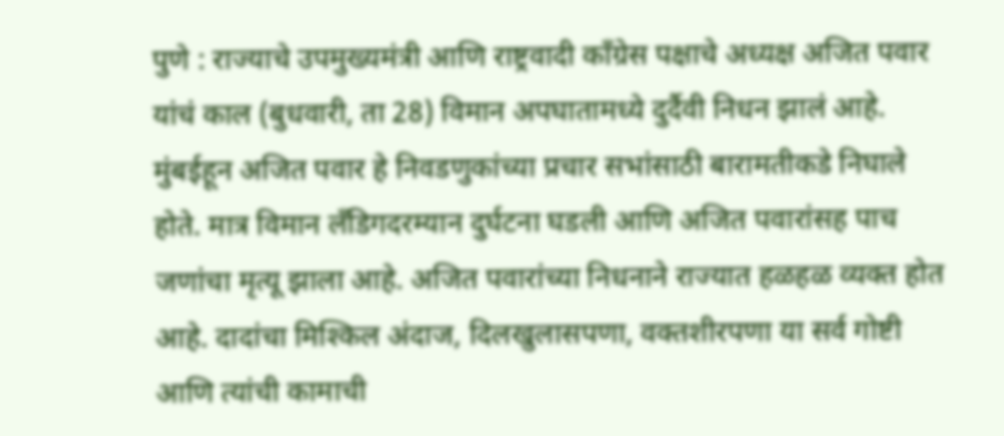पुणे : राज्याचे उपमुख्यमंत्री आणि राष्ट्रवादी काँग्रेस पक्षाचे अध्यक्ष अजित पवार यांचं काल (बुधवारी, ता 28) विमान अपघातामध्ये दुर्दैवी निधन झालं आहे. मुंबईहून अजित पवार हे निवडणुकांच्या प्रचार सभांसाठी बारामतीकडे निघाले होते. मात्र विमान लँडिगदरम्यान दुर्घटना घडली आणि अजित पवारांसह पाच जणांचा मृत्यू झाला आहे. अजित पवारांच्या निधनाने राज्यात हळहळ व्यक्त होत आहे. दादांचा मिश्किल अंदाज, दिलखुलासपणा, वक्तशीरपणा या सर्व गोष्टी आणि त्यांची कामाची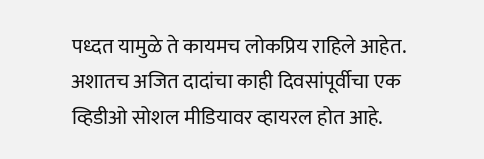पध्दत यामुळे ते कायमच लोकप्रिय राहिले आहेत. अशातच अजित दादांचा काही दिवसांपूर्वीचा एक व्हिडीओ सोशल मीडियावर व्हायरल होत आहे.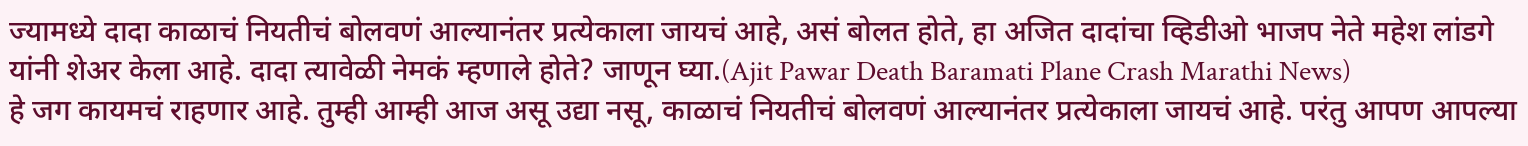ज्यामध्ये दादा काळाचं नियतीचं बोलवणं आल्यानंतर प्रत्येकाला जायचं आहे, असं बोलत होते, हा अजित दादांचा व्हिडीओ भाजप नेते महेश लांडगे यांनी शेअर केला आहे. दादा त्यावेळी नेमकं म्हणाले होते? जाणून घ्या.(Ajit Pawar Death Baramati Plane Crash Marathi News)
हे जग कायमचं राहणार आहे. तुम्ही आम्ही आज असू उद्या नसू, काळाचं नियतीचं बोलवणं आल्यानंतर प्रत्येकाला जायचं आहे. परंतु आपण आपल्या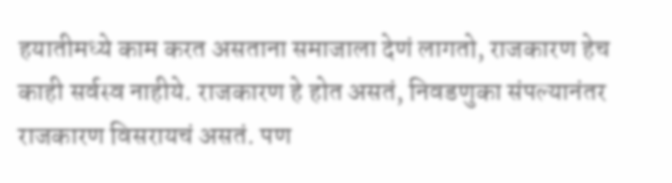हयातीमध्ये काम करत असताना समाजाला देणं लागतो, राजकारण हेच काही सर्वस्व नाहीये. राजकारण हे होत असतं, निवडणुका संपल्यानंतर राजकारण विसरायचं असतं. पण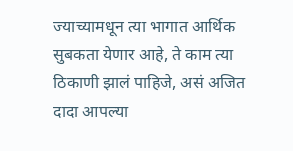ज्याच्यामधून त्या भागात आर्थिक सुबकता येणार आहे, ते काम त्या ठिकाणी झालं पाहिजे, असं अजित दादा आपल्या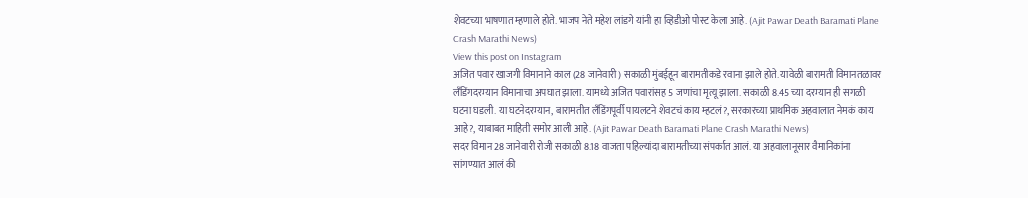शेवटच्या भाषणात म्हणाले होते. भाजप नेते महेश लांडगे यांनी हा व्हिडीओ पोस्ट केला आहे. (Ajit Pawar Death Baramati Plane Crash Marathi News)
View this post on Instagram
अजित पवार खाजगी विमानाने काल (28 जानेवारी) सकाळी मुंबईहून बारामतीकडे रवाना झाले होते. यावेळी बारामती विमानतळावर लँडिंगदरम्यान विमानाचा अपघात झाला. यामध्ये अजित पवारांसह 5 जणांचा मृत्यू झाला. सकाळी 8.45 च्या दरम्यान ही सगळी घटना घडली. या घटनेदरम्यान, बारामतीत लँडिंगपूर्वी पायलटने शेवटचं काय म्हटलं?, सरकारच्या प्राथमिक अहवालात नेमकं काय आहे?, याबाबत माहिती समोर आली आहे. (Ajit Pawar Death Baramati Plane Crash Marathi News)
सदर विमान 28 जानेवारी रोजी सकाळी 8.18 वाजता पहिल्यांदा बारामतीच्या संपर्कात आलं. या अहवालानूसार वैमानिकांना सांगण्यात आलं की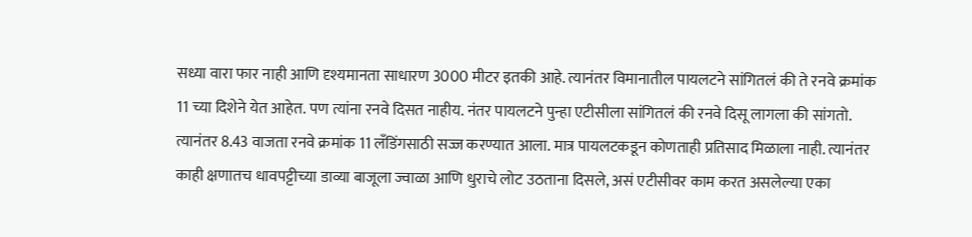सध्या वारा फार नाही आणि दृश्यमानता साधारण 3000 मीटर इतकी आहे. त्यानंतर विमानातील पायलटने सांगितलं की ते रनवे क्रमांक 11 च्या दिशेने येत आहेत. पण त्यांना रनवे दिसत नाहीय. नंतर पायलटने पुन्हा एटीसीला सांगितलं की रनवे दिसू लागला की सांगतो. त्यानंतर 8.43 वाजता रनवे क्रमांक 11 लँडिंगसाठी सज्ज करण्यात आला. मात्र पायलटकडून कोणताही प्रतिसाद मिळाला नाही. त्यानंतर काही क्षणातच धावपट्टीच्या डाव्या बाजूला ज्वाळा आणि धुराचे लोट उठताना दिसले, असं एटीसीवर काम करत असलेल्या एका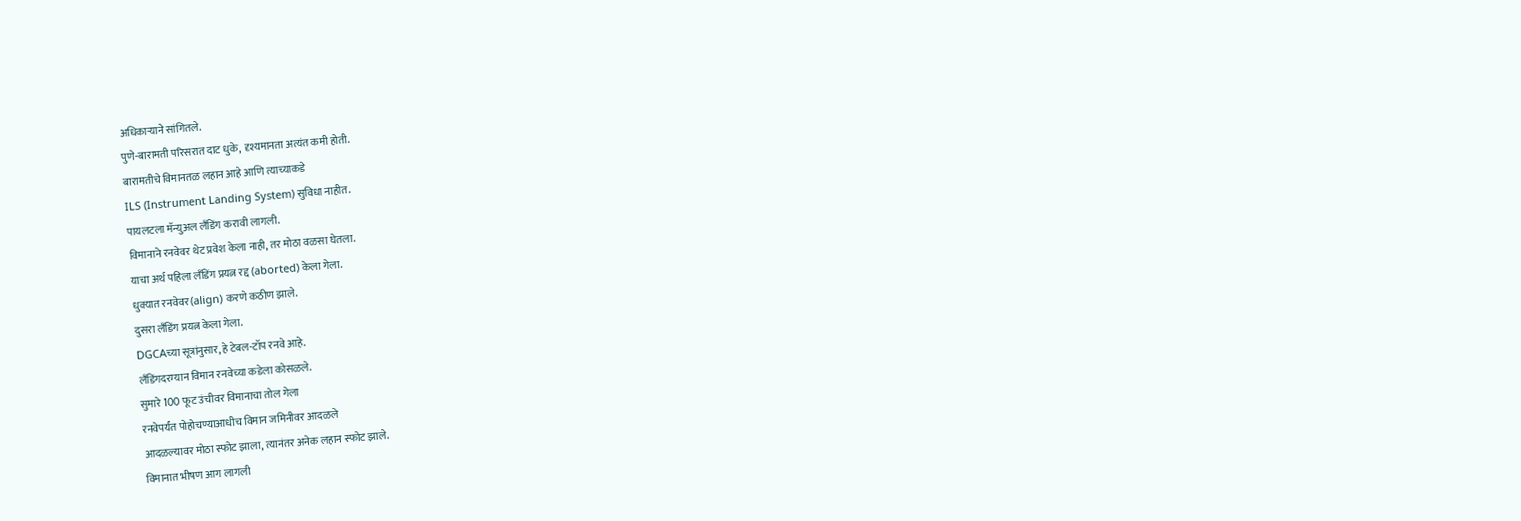अधिकाऱ्याने सांगितले.
पुणे-बारामती परिसरात दाट धुके, दृश्यमानता अत्यंत कमी होती.
बारामतीचे विमानतळ लहान आहे आणि त्याच्याकडे
ILS (Instrument Landing System) सुविधा नाहीत.
पायलटला मॅन्युअल लँडिंग करावी लागली.
विमानाने रनवेवर थेट प्रवेश केला नाही, तर मोठा वळसा घेतला.
याचा अर्थ पहिला लँडिंग प्रयत्न रद्द (aborted) केला गेला.
धुक्यात रनवेवर (align) करणे कठीण झाले.
दुसरा लँडिंग प्रयत्न केला गेला.
DGCAच्या सूत्रांनुसार, हे टेबल-टॉप रनवे आहे.
लँडिंगदरम्यान विमान रनवेच्या कडेला कोसळले.
सुमारे 100 फूट उंचीवर विमानाचा तोल गेला
रनवेपर्यंत पोहोचण्याआधीच विमान जमिनीवर आदळले
आदळल्यावर मोठा स्फोट झाला, त्यानंतर अनेक लहान स्फोट झाले.
विमानात भीषण आग लागली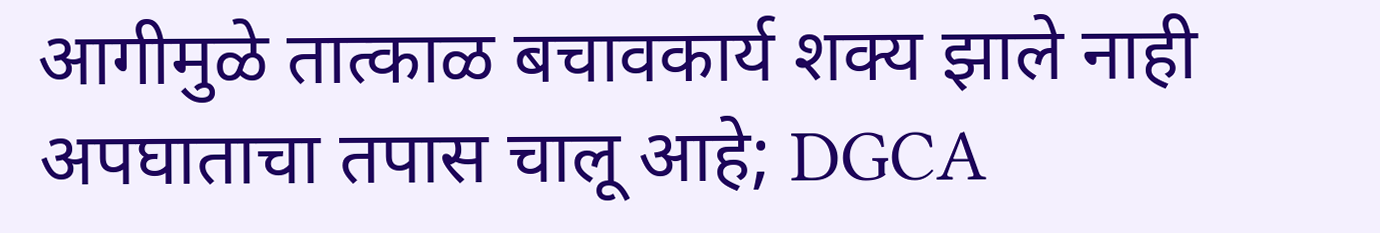आगीमुळे तात्काळ बचावकार्य शक्य झाले नाही
अपघाताचा तपास चालू आहे; DGCA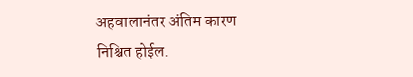अहवालानंतर अंतिम कारण निश्चित होईल.